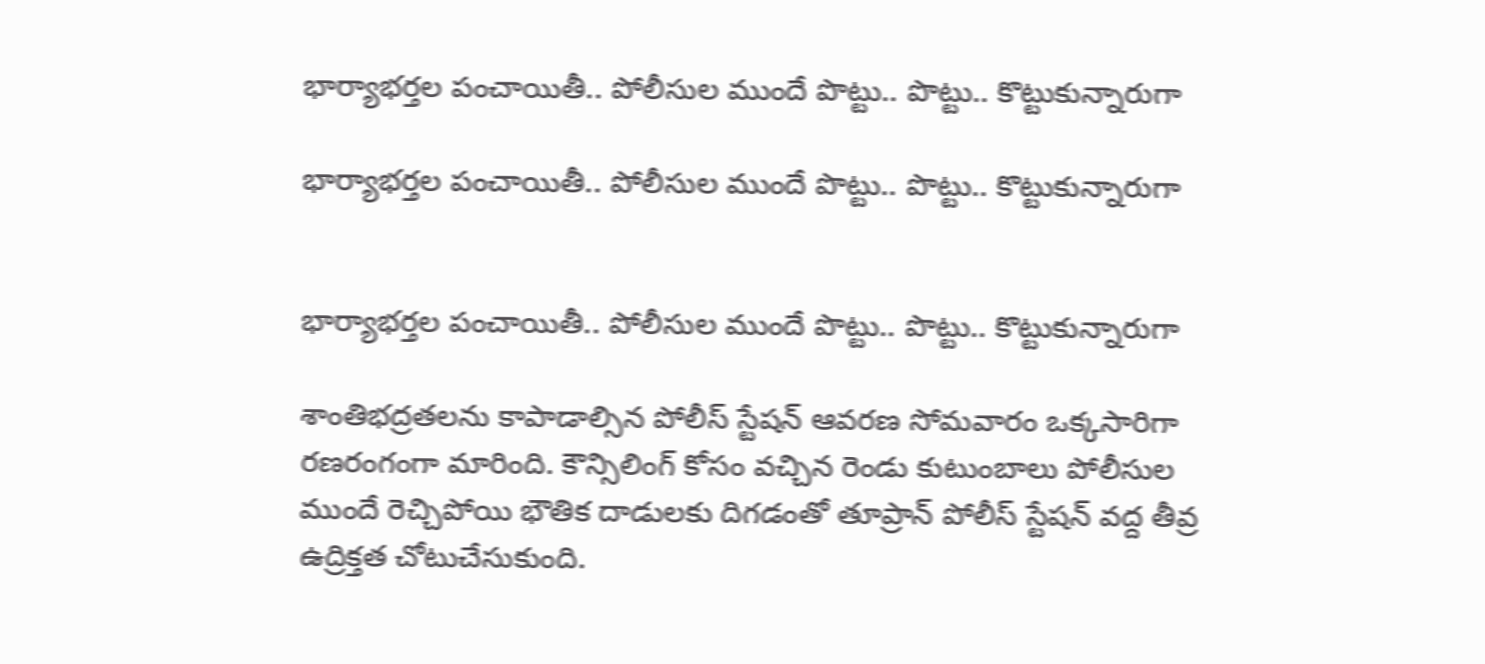భార్యాభర్తల పంచాయితీ.. పోలీసుల ముందే పొట్టు.. పొట్టు.. కొట్టుకున్నారుగా

భార్యాభర్తల పంచాయితీ.. పోలీసుల ముందే పొట్టు.. పొట్టు.. కొట్టుకున్నారుగా


భార్యాభర్తల పంచాయితీ.. పోలీసుల ముందే పొట్టు.. పొట్టు.. కొట్టుకున్నారుగా

శాంతిభద్రతలను కాపాడాల్సిన పోలీస్ స్టేషన్ ఆవరణ సోమవారం ఒక్కసారిగా రణరంగంగా మారింది. కౌన్సిలింగ్ కోసం వచ్చిన రెండు కుటుంబాలు పోలీసుల ముందే రెచ్చిపోయి భౌతిక దాడులకు దిగడంతో తూప్రాన్ పోలీస్ స్టేషన్ వద్ద తీవ్ర ఉద్రిక్తత చోటుచేసుకుంది.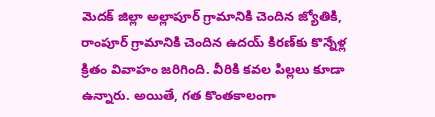మెదక్‌ జిల్లా అల్లాపూర్ గ్రామానికి చెందిన జ్యోతికి, రాంపూర్ గ్రామానికి చెందిన ఉదయ్ కిరణ్‌కు కొన్నేళ్ల క్రితం వివాహం జరిగింది. వీరికి కవల పిల్లలు కూడా ఉన్నారు. అయితే, గత కొంతకాలంగా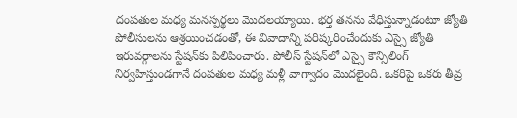దంపతుల మధ్య మనస్పర్థలు మొదలయ్యాయి. భర్త తనను వేధిస్తున్నాడంటూ జ్యోతి పోలీసులను ఆశ్రయించడంతో, ఈ వివాదాన్ని పరిష్కరించేందుకు ఎస్సై జ్యోతి ఇరువర్గాలను స్టేషన్‌కు పిలిపించారు. పోలీస్ స్టేషన్‌లో ఎస్సై కౌన్సిలింగ్ నిర్వహిస్తుండగానే దంపతుల మధ్య మళ్లీ వాగ్వాదం మొదలైంది. ఒకరిపై ఒకరు తీవ్ర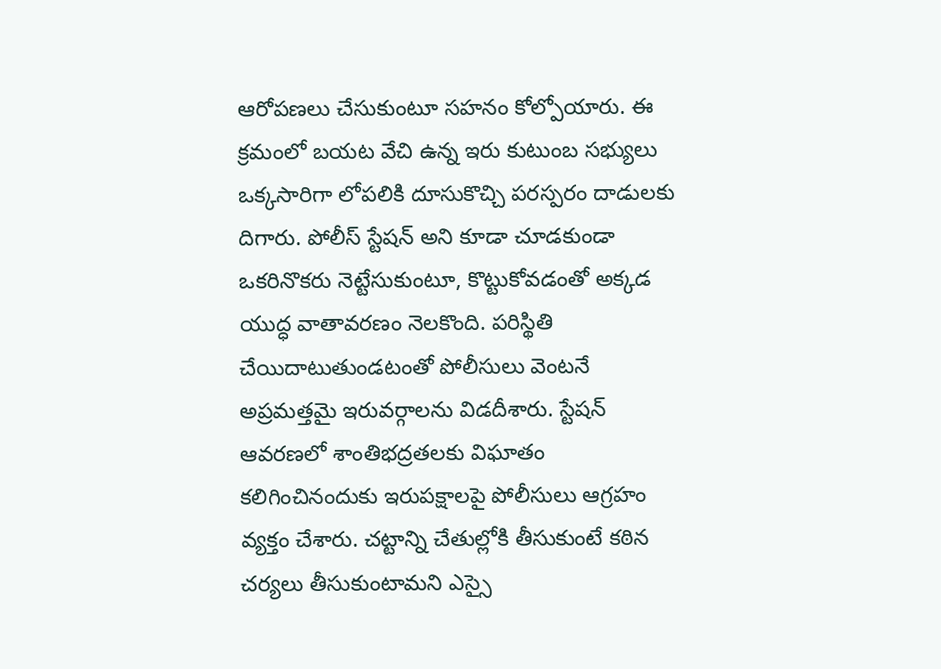ఆరోపణలు చేసుకుంటూ సహనం కోల్పోయారు. ఈ క్రమంలో బయట వేచి ఉన్న ఇరు కుటుంబ సభ్యులు ఒక్కసారిగా లోపలికి దూసుకొచ్చి పరస్పరం దాడులకు దిగారు. పోలీస్ స్టేషన్ అని కూడా చూడకుండా ఒకరినొకరు నెట్టేసుకుంటూ, కొట్టుకోవడంతో అక్కడ యుద్ధ వాతావరణం నెలకొంది. పరిస్థితి చేయిదాటుతుండటంతో పోలీసులు వెంటనే అప్రమత్తమై ఇరువర్గాలను విడదీశారు. స్టేషన్ ఆవరణలో శాంతిభద్రతలకు విఘాతం కలిగించినందుకు ఇరుపక్షాలపై పోలీసులు ఆగ్రహం వ్యక్తం చేశారు. చట్టాన్ని చేతుల్లోకి తీసుకుంటే కఠిన చర్యలు తీసుకుంటామని ఎస్సై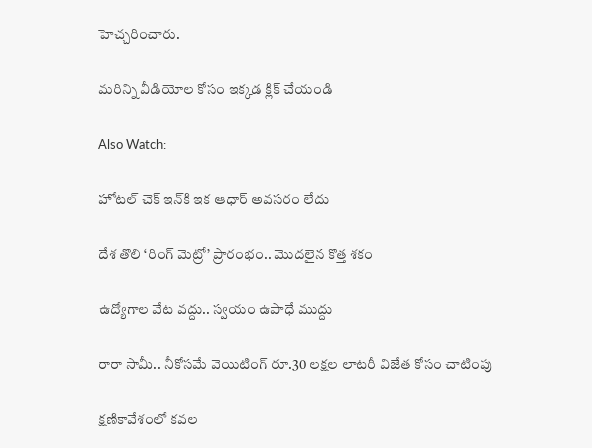హెచ్చరించారు.

మరిన్ని వీడియోల కోసం ఇక్కడ క్లిక్ చేయండి

Also Watch:

హోటల్ చెక్‌ ఇన్‌కి ఇక ఆధార్ అవసరం లేదు

దేశ తొలి ‘రింగ్ మెట్రో’ ప్రారంభం.. మొదలైన కొత్త శకం

ఉద్యోగాల వేట వద్దు.. స్వయం ఉపాధే ముద్దు

రారా సామీ.. నీకోసమే వెయిటింగ్ రూ.30 లక్షల లాటరీ విజేత కోసం చాటింపు

క్షణికావేశంలో కవల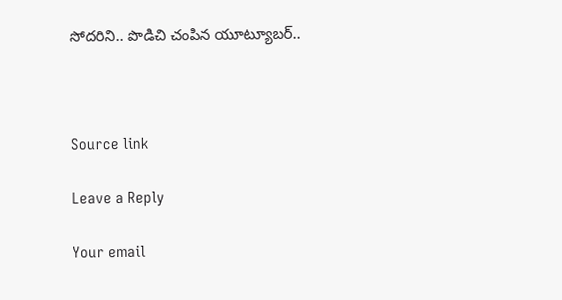సోదరిని.. పొడిచి చంపిన యూట్యూబర్..



Source link

Leave a Reply

Your email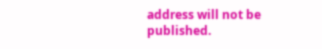address will not be published.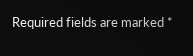Required fields are marked *